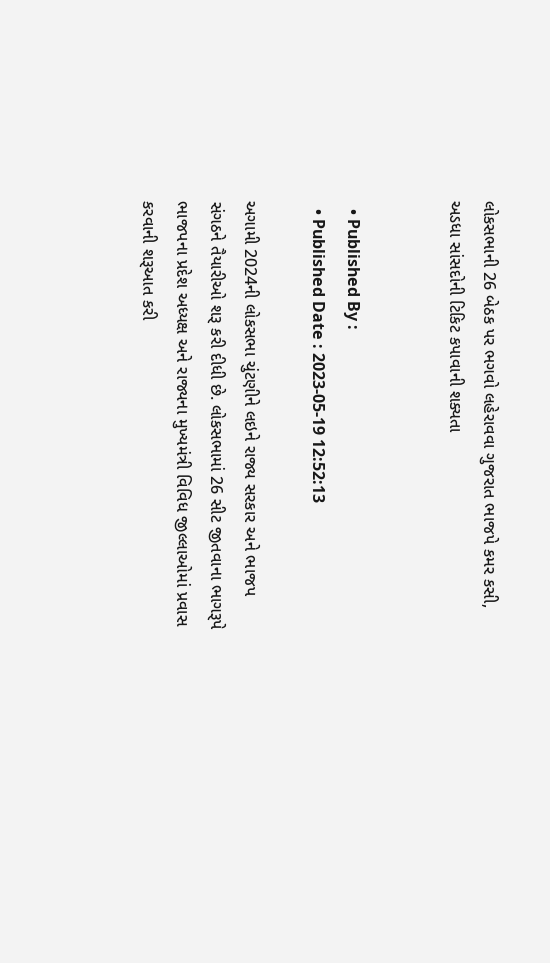લોકસભાની 26 બેઠક પર ભગવો લહેરાવવા ગુજરાત ભાજપે કમર કસી, અડધા સાંસદોની ટિકિટ કપાવાની શક્યતા


  • Published By :
  • Published Date : 2023-05-19 12:52:13

અગામી 2024ની લોકસભા ચુંટણીને લઇને રાજ્ય સરકાર અને ભાજપ સંગઠને તૈયારીઓ શરૂ કરી દીધી છે. લોકસભામાં 26 સીટ જીતવાના ભાગરૂપે ભાજપના પ્રદેશ અધ્યક્ષ અને રાજ્યના મુખ્યમંત્રી વિવિધ જીલ્લાઓમાં પ્રવાસ કરવાની શરૂઆત કરી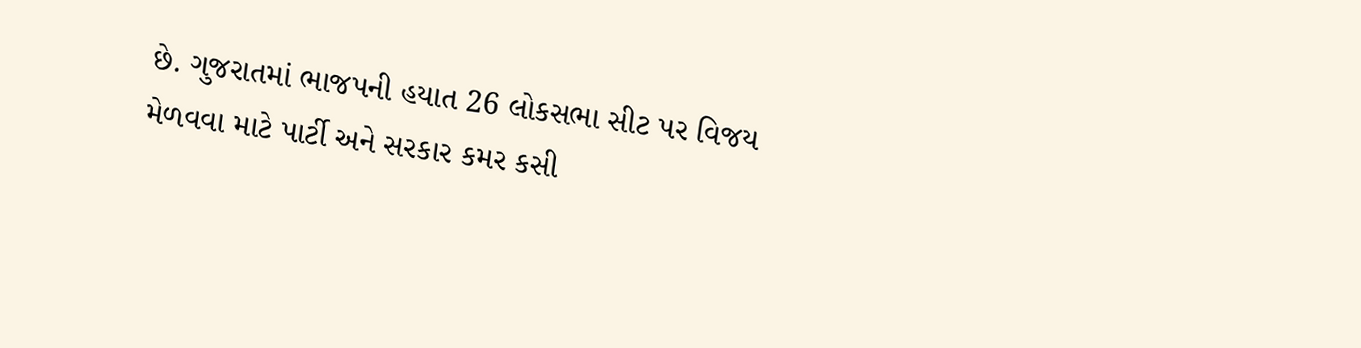છે. ગુજરાતમાં ભાજપની હયાત 26 લોકસભા સીટ પર વિજય મેળવવા માટે પાર્ટી અને સરકાર કમર કસી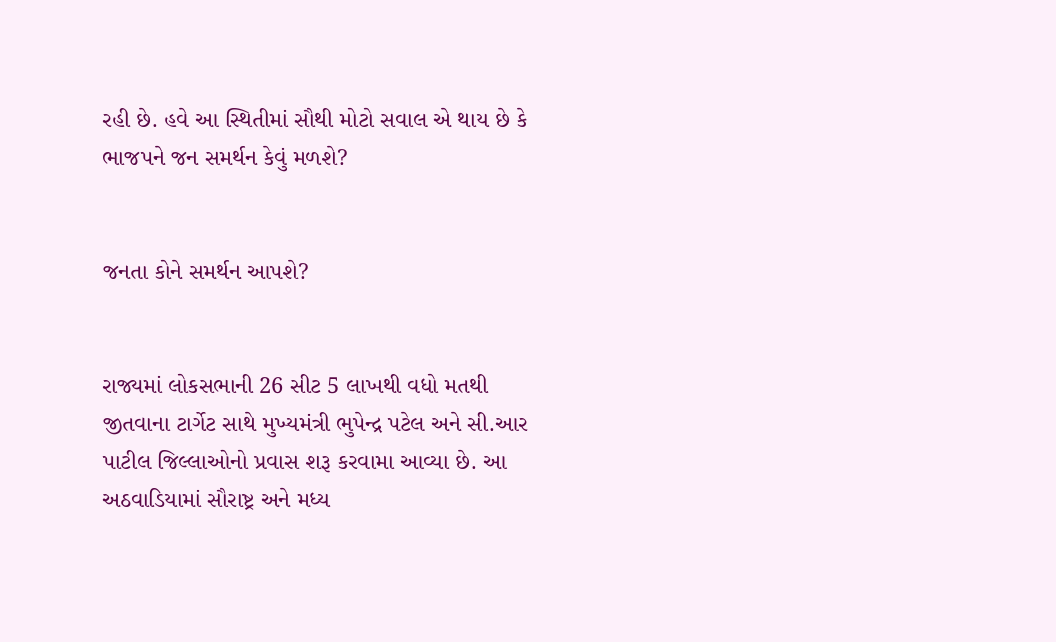રહી છે. હવે આ સ્થિતીમાં સૌથી મોટો સવાલ એ થાય છે કે ભાજપને જન સમર્થન કેવું મળશે?


જનતા કોને સમર્થન આપશે?


રાજ્યમાં લોકસભાની 26 સીટ 5 લાખથી વધો મતથી જીતવાના ટાર્ગેટ સાથે મુખ્યમંત્રી ભુપેન્દ્ર પટેલ અને સી.આર પાટીલ જિલ્લાઓનો પ્રવાસ શરૂ કરવામા આવ્યા છે. આ અઠવાડિયામાં સૌરાષ્ટ્ર અને મધ્ય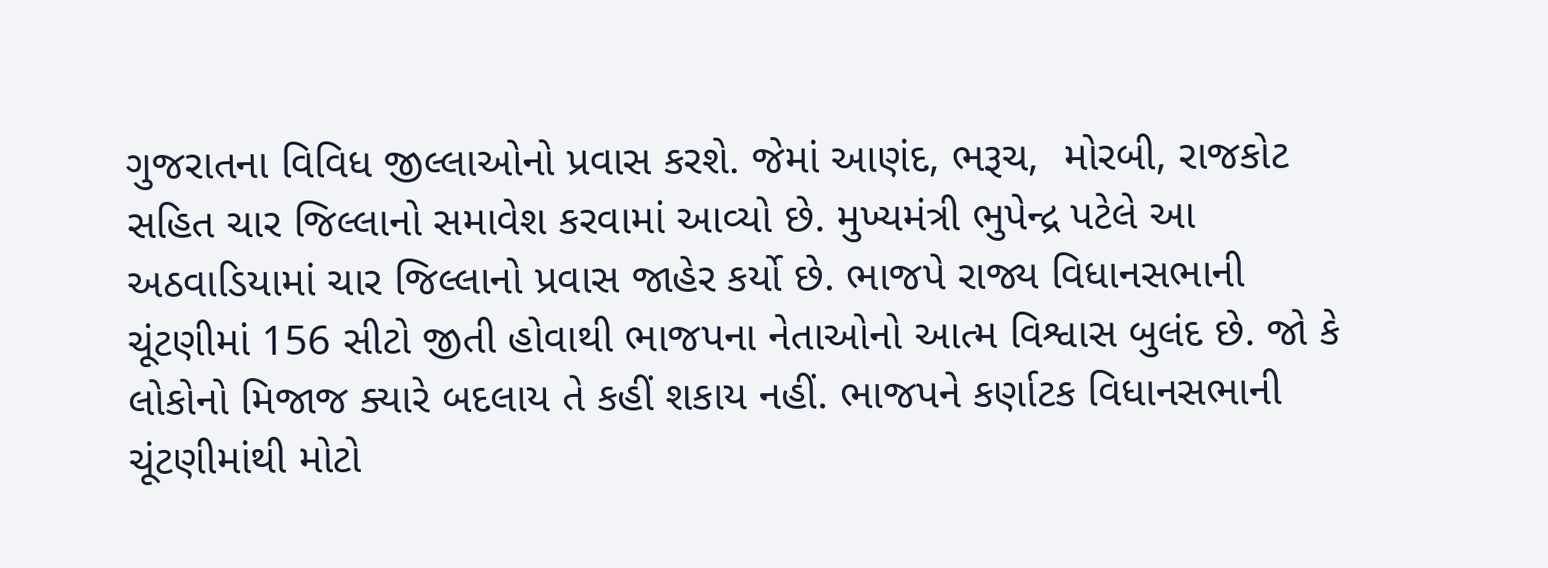ગુજરાતના વિવિધ જીલ્લાઓનો પ્રવાસ કરશે. જેમાં આણંદ, ભરૂચ,  મોરબી, રાજકોટ સહિત ચાર જિલ્લાનો સમાવેશ કરવામાં આવ્યો છે. મુખ્યમંત્રી ભુપેન્દ્ર પટેલે આ અઠવાડિયામાં ચાર જિલ્લાનો પ્રવાસ જાહેર કર્યો છે. ભાજપે રાજ્ય વિધાનસભાની ચૂંટણીમાં 156 સીટો જીતી હોવાથી ભાજપના નેતાઓનો આત્મ વિશ્વાસ બુલંદ છે. જો કે લોકોનો મિજાજ ક્યારે બદલાય તે કહીં શકાય નહીં. ભાજપને કર્ણાટક વિધાનસભાની ચૂંટણીમાંથી મોટો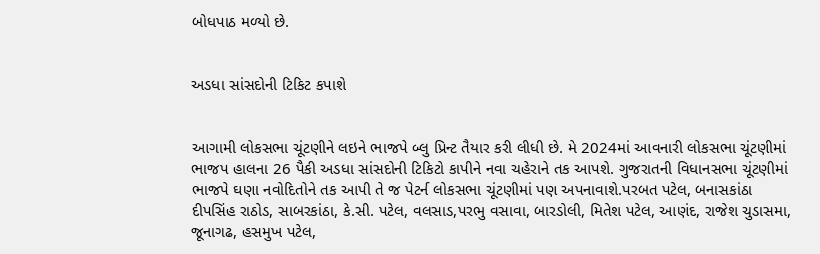બોધપાઠ મળ્યો છે.


અડધા સાંસદોની ટિકિટ કપાશે


આગામી લોકસભા ચૂંટણીને લઇને ભાજપે બ્લુ પ્રિન્ટ તૈયાર કરી લીધી છે. મે 2024માં આવનારી લોકસભા ચૂંટણીમાં ભાજપ હાલના 26 પૈકી અડધા સાંસદોની ટિકિટો કાપીને નવા ચહેરાને તક આપશે. ગુજરાતની વિધાનસભા ચૂંટણીમાં ભાજપે ઘણા નવોદિતોને તક આપી તે જ પેટર્ન લોકસભા ચૂંટણીમાં પણ અપનાવાશે.પરબત પટેલ, બનાસકાંઠા દીપસિંહ રાઠોડ, સાબરકાંઠા, કે.સી. પટેલ, વલસાડ,પરભુ વસાવા, બારડોલી, મિતેશ પટેલ, આણંદ, રાજેશ ચુડાસમા, જૂનાગઢ, હસમુખ પટેલ,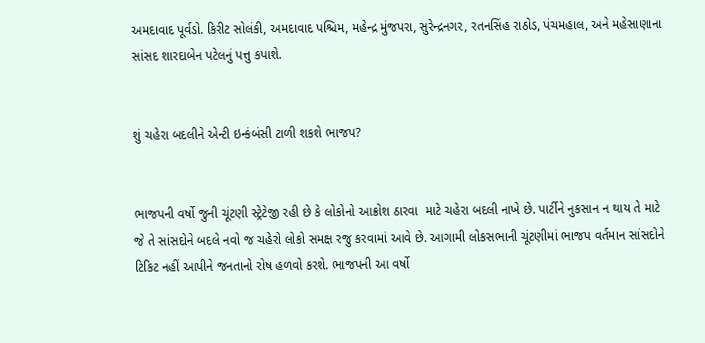અમદાવાદ પૂર્વડો. કિરીટ સોલંકી, અમદાવાદ પશ્ચિમ, મહેન્દ્ર મુંજપરા, સુરેન્દ્રનગર, રતનસિંહ રાઠોડ, પંચમહાલ, અને મહેસાણાના સાંસદ શારદાબેન પટેલનું પત્તુ કપાશે.


શું ચહેરા બદલીને એન્ટી ઇન્કંબંસી ટાળી શકશે ભાજપ?


ભાજપની વર્ષો જુની ચૂંટણી સ્ટ્રેટેજી રહી છે કે લોકોનો આક્રોશ ઠારવા  માટે ચહેરા બદલી નાખે છે. પાર્ટીને નુકસાન ન થાય તે માટે જે તે સાંસદોને બદલે નવો જ ચહેરો લોકો સમક્ષ રજુ કરવામાં આવે છે. આગામી લોકસભાની ચૂંટણીમાં ભાજપ વર્તમાન સાંસદોને ટિકિટ નહીં આપીને જનતાનો રોષ હળવો કરશે. ભાજપની આ વર્ષો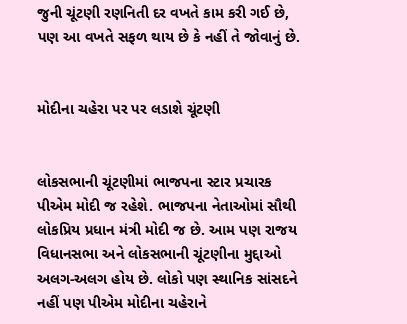જુની ચૂંટણી રણનિતી દર વખતે કામ કરી ગઈ છે, પણ આ વખતે સફળ થાય છે કે નહીં તે જોવાનું છે.


મોદીના ચહેરા પર પર લડાશે ચૂંટણી


લોકસભાની ચૂંટણીમાં ભાજપના સ્ટાર પ્રચારક પીએમ મોદી જ રહેશે. ભાજપના નેતાઓમાં સૌથી લોકપ્રિય પ્રધાન મંત્રી મોદી જ છે. આમ પણ રાજય વિધાનસભા અને લોકસભાની ચૂંટણીના મુદ્દાઓ અલગ-અલગ હોય છે. લોકો પણ સ્થાનિક સાંસદને નહીં પણ પીએમ મોદીના ચહેરાને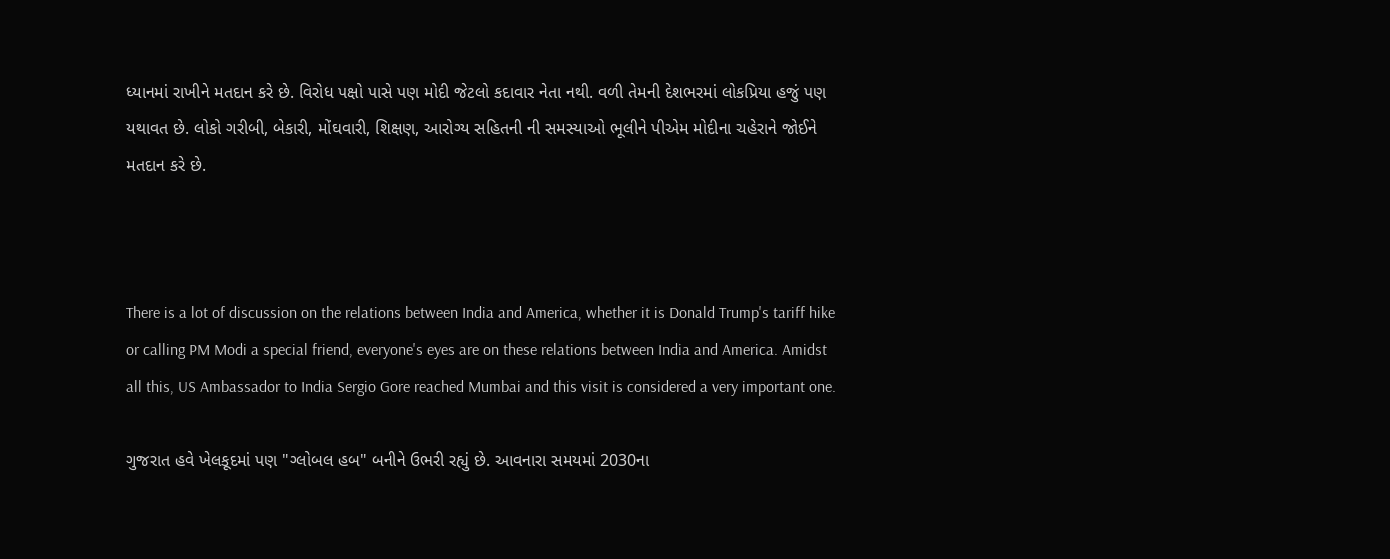ધ્યાનમાં રાખીને મતદાન કરે છે. વિરોધ પક્ષો પાસે પણ મોદી જેટલો કદાવાર નેતા નથી. વળી તેમની દેશભરમાં લોકપ્રિયા હજું પણ યથાવત છે. લોકો ગરીબી, બેકારી, મોંઘવારી, શિક્ષણ, આરોગ્ય સહિતની ની સમસ્યાઓ ભૂલીને પીએમ મોદીના ચહેરાને જોઈને મતદાન કરે છે.



There is a lot of discussion on the relations between India and America, whether it is Donald Trump's tariff hike or calling PM Modi a special friend, everyone's eyes are on these relations between India and America. Amidst all this, US Ambassador to India Sergio Gore reached Mumbai and this visit is considered a very important one.

ગુજરાત હવે ખેલકૂદમાં પણ "ગ્લોબલ હબ" બનીને ઉભરી રહ્યું છે. આવનારા સમયમાં 2030ના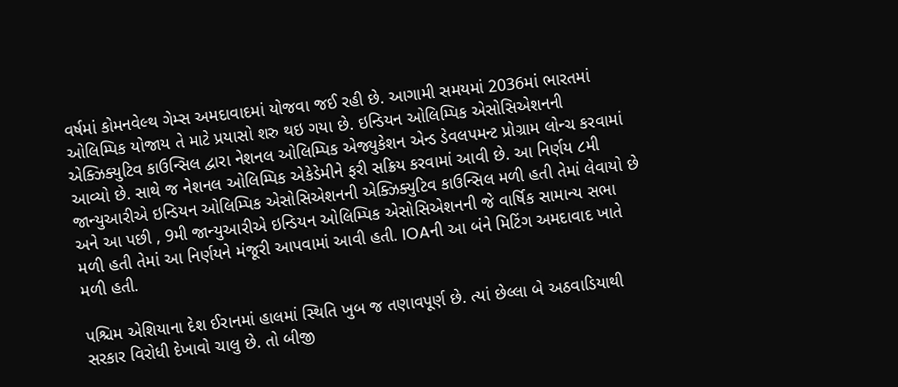વર્ષમાં કોમનવેલ્થ ગેમ્સ અમદાવાદમાં યોજવા જઈ રહી છે. આગામી સમયમાં 2036માં ભારતમાં ઓલિમ્પિક યોજાય તે માટે પ્રયાસો શરુ થઇ ગયા છે. ઇન્ડિયન ઓલિમ્પિક એસોસિએશનની એક્ઝિક્યુટિવ કાઉન્સિલ દ્વારા નેશનલ ઓલિમ્પિક એજ્યુકેશન એન્ડ ડેવલપમન્ટ પ્રોગ્રામ લોન્ચ કરવામાં આવ્યો છે. સાથે જ નેશનલ ઓલિમ્પિક એકેડેમીને ફરી સક્રિય કરવામાં આવી છે. આ નિર્ણય ૮મી જાન્યુઆરીએ ઇન્ડિયન ઓલિમ્પિક એસોસિએશનની એક્ઝિક્યુટિવ કાઉન્સિલ મળી હતી તેમાં લેવાયો છે અને આ પછી , 9મી જાન્યુઆરીએ ઇન્ડિયન ઓલિમ્પિક એસોસિએશનની જે વાર્ષિક સામાન્ય સભા મળી હતી તેમાં આ નિર્ણયને મંજૂરી આપવામાં આવી હતી. IOAની આ બંને મિટિંગ અમદાવાદ ખાતે મળી હતી.

પશ્ચિમ એશિયાના દેશ ઈરાનમાં હાલમાં સ્થિતિ ખુબ જ તણાવપૂર્ણ છે. ત્યાં છેલ્લા બે અઠવાડિયાથી સરકાર વિરોધી દેખાવો ચાલુ છે. તો બીજી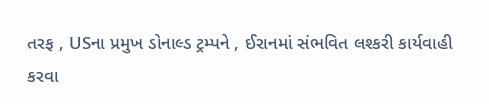તરફ , USના પ્રમુખ ડોનાલ્ડ ટ્રમ્પને , ઈરાનમાં સંભવિત લશ્કરી કાર્યવાહી કરવા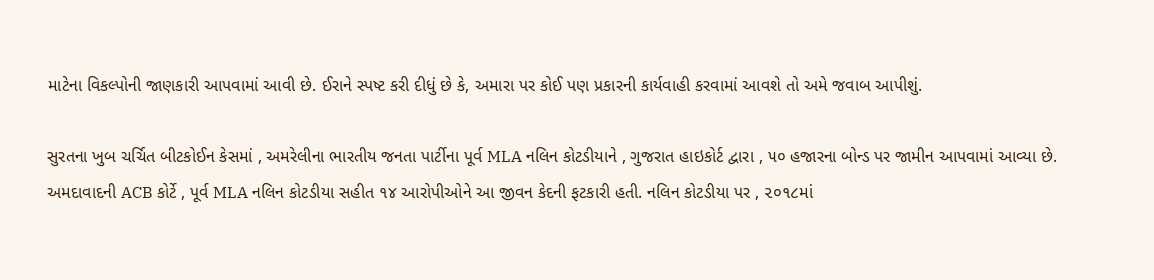માટેના વિકલ્પોની જાણકારી આપવામાં આવી છે. ઈરાને સ્પષ્ટ કરી દીધું છે કે, અમારા પર કોઈ પણ પ્રકારની કાર્યવાહી કરવામાં આવશે તો અમે જવાબ આપીશું.

સુરતના ખુબ ચર્ચિત બીટકોઈન કેસમાં , અમરેલીના ભારતીય જનતા પાર્ટીના પૂર્વ MLA નલિન કોટડીયાને , ગુજરાત હાઇકોર્ટ દ્વારા , ૫૦ હજારના બોન્ડ પર જામીન આપવામાં આવ્યા છે. અમદાવાદની ACB કોર્ટે , પૂર્વ MLA નલિન કોટડીયા સહીત ૧૪ આરોપીઓને આ જીવન કેદની ફટકારી હતી. નલિન કોટડીયા પર , ૨૦૧૮માં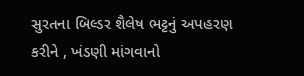સુરતના બિલ્ડર શૈલેષ ભટ્ટનું અપહરણ કરીને , ખંડણી માંગવાનો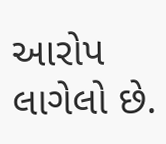આરોપ લાગેલો છે.